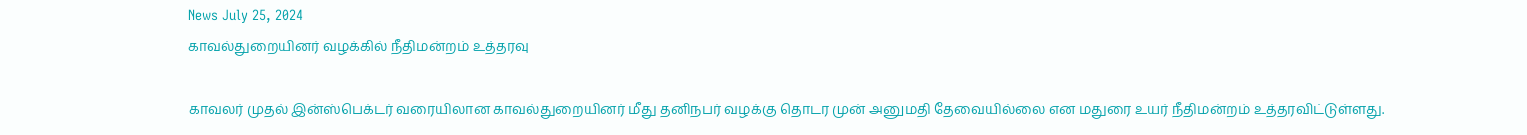News July 25, 2024
காவல்துறையினர் வழக்கில் நீதிமன்றம் உத்தரவு

காவலர் முதல் இன்ஸ்பெக்டர் வரையிலான காவல்துறையினர் மீது தனிநபர் வழக்கு தொடர முன் அனுமதி தேவையில்லை என மதுரை உயர் நீதிமன்றம் உத்தரவிட்டுள்ளது.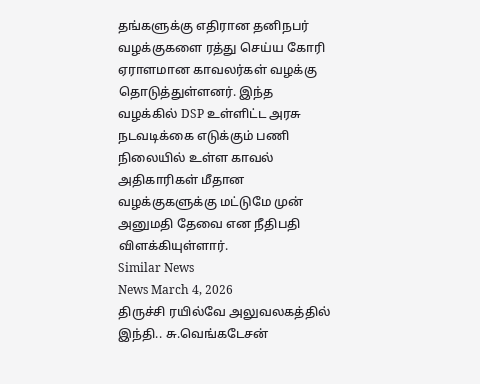தங்களுக்கு எதிரான தனிநபர் வழக்குகளை ரத்து செய்ய கோரி ஏராளமான காவலர்கள் வழக்கு தொடுத்துள்ளனர். இந்த வழக்கில் DSP உள்ளிட்ட அரசு நடவடிக்கை எடுக்கும் பணி நிலையில் உள்ள காவல் அதிகாரிகள் மீதான வழக்குகளுக்கு மட்டுமே முன் அனுமதி தேவை என நீதிபதி விளக்கியுள்ளார்.
Similar News
News March 4, 2026
திருச்சி ரயில்வே அலுவலகத்தில் இந்தி.. சு.வெங்கடேசன்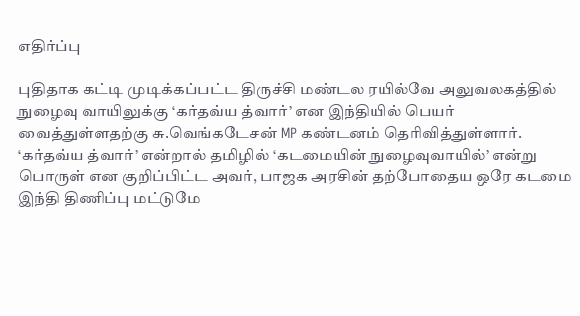எதிர்ப்பு

புதிதாக கட்டி முடிக்கப்பட்ட திருச்சி மண்டல ரயில்வே அலுவலகத்தில் நுழைவு வாயிலுக்கு ‘கர்தவ்ய த்வார்’ என இந்தியில் பெயர் வைத்துள்ளதற்கு சு.வெங்கடேசன் MP கண்டனம் தெரிவித்துள்ளார். ‘கர்தவ்ய த்வார்’ என்றால் தமிழில் ‘கடமையின் நுழைவுவாயில்’ என்று பொருள் என குறிப்பிட்ட அவர், பாஜக அரசின் தற்போதைய ஒரே கடமை இந்தி திணிப்பு மட்டுமே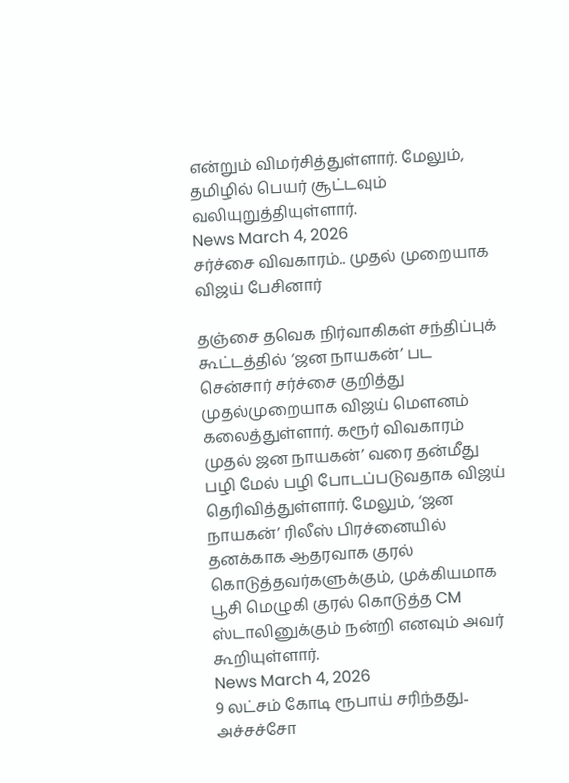என்றும் விமர்சித்துள்ளார். மேலும், தமிழில் பெயர் சூட்டவும் வலியுறுத்தியுள்ளார்.
News March 4, 2026
சர்ச்சை விவகாரம்.. முதல் முறையாக விஜய் பேசினார்

தஞ்சை தவெக நிர்வாகிகள் சந்திப்புக் கூட்டத்தில் ‘ஜன நாயகன்’ பட சென்சார் சர்ச்சை குறித்து முதல்முறையாக விஜய் மௌனம் கலைத்துள்ளார். கரூர் விவகாரம் முதல் ஜன நாயகன்’ வரை தன்மீது பழி மேல் பழி போடப்படுவதாக விஜய் தெரிவித்துள்ளார். மேலும், ‘ஜன நாயகன்’ ரிலீஸ் பிரச்னையில் தனக்காக ஆதரவாக குரல் கொடுத்தவர்களுக்கும், முக்கியமாக பூசி மெழுகி குரல் கொடுத்த CM ஸ்டாலினுக்கும் நன்றி எனவும் அவர் கூறியுள்ளார்.
News March 4, 2026
9 லட்சம் கோடி ரூபாய் சரிந்தது.. அச்சச்சோ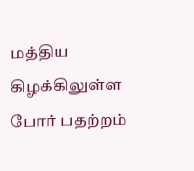மத்திய கிழக்கிலுள்ள போர் பதற்றம்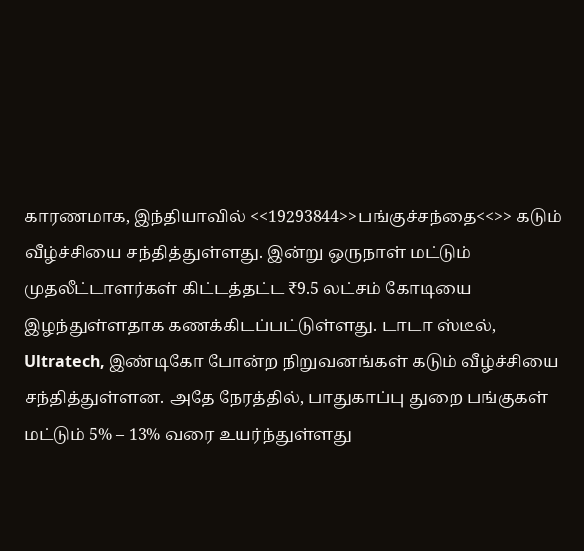காரணமாக, இந்தியாவில் <<19293844>>பங்குச்சந்தை<<>> கடும் வீழ்ச்சியை சந்தித்துள்ளது. இன்று ஒருநாள் மட்டும் முதலீட்டாளர்கள் கிட்டத்தட்ட ₹9.5 லட்சம் கோடியை இழந்துள்ளதாக கணக்கிடப்பட்டுள்ளது. டாடா ஸ்டீல், Ultratech, இண்டிகோ போன்ற நிறுவனங்கள் கடும் வீழ்ச்சியை சந்தித்துள்ளன. அதே நேரத்தில், பாதுகாப்பு துறை பங்குகள் மட்டும் 5% – 13% வரை உயர்ந்துள்ளது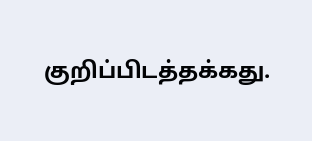குறிப்பிடத்தக்கது.